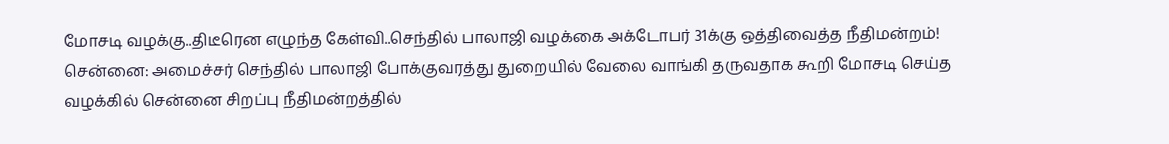மோசடி வழக்கு..திடீரென எழுந்த கேள்வி..செந்தில் பாலாஜி வழக்கை அக்டோபர் 31க்கு ஒத்திவைத்த நீதிமன்றம்!
சென்னை: அமைச்சர் செந்தில் பாலாஜி போக்குவரத்து துறையில் வேலை வாங்கி தருவதாக கூறி மோசடி செய்த வழக்கில் சென்னை சிறப்பு நீதிமன்றத்தில்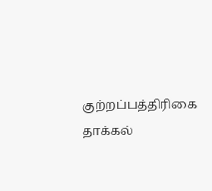குற்றப்பத்திரிகை தாக்கல்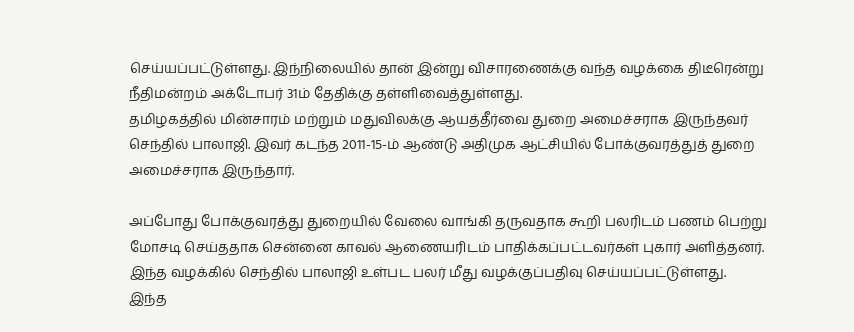செய்யப்பட்டுள்ளது. இந்நிலையில் தான் இன்று விசாரணைக்கு வந்த வழக்கை திடீரென்று நீதிமன்றம் அக்டோபர் 31ம் தேதிக்கு தள்ளிவைத்துள்ளது.
தமிழகத்தில் மின்சாரம் மற்றும் மதுவிலக்கு ஆயத்தீர்வை துறை அமைச்சராக இருந்தவர் செந்தில் பாலாஜி. இவர் கடந்த 2011-15-ம் ஆண்டு அதிமுக ஆட்சியில் போக்குவரத்துத் துறை அமைச்சராக இருந்தார்.

அப்போது போக்குவரத்து துறையில் வேலை வாங்கி தருவதாக கூறி பலரிடம் பணம் பெற்று மோசடி செய்ததாக சென்னை காவல் ஆணையரிடம் பாதிக்கப்பட்டவர்கள் புகார் அளித்தனர். இந்த வழக்கில் செந்தில் பாலாஜி உள்பட பலர் மீது வழக்குப்பதிவு செய்யப்பட்டுள்ளது.
இந்த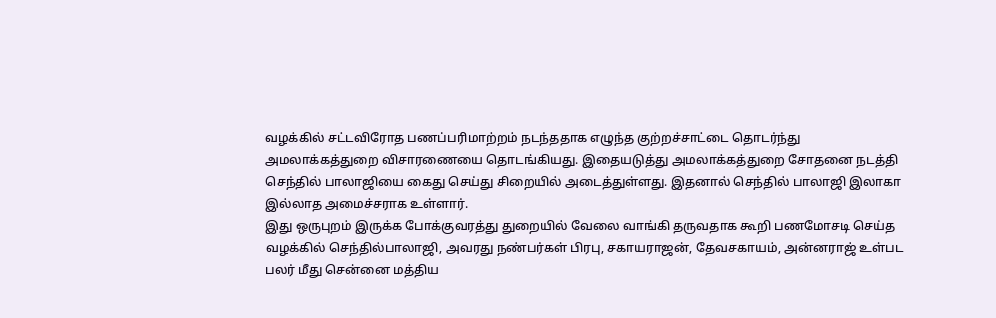வழக்கில் சட்டவிரோத பணப்பரிமாற்றம் நடந்ததாக எழுந்த குற்றச்சாட்டை தொடர்ந்து அமலாக்கத்துறை விசாரணையை தொடங்கியது. இதையடுத்து அமலாக்கத்துறை சோதனை நடத்தி செந்தில் பாலாஜியை கைது செய்து சிறையில் அடைத்துள்ளது. இதனால் செந்தில் பாலாஜி இலாகா இல்லாத அமைச்சராக உள்ளார்.
இது ஒருபுறம் இருக்க போக்குவரத்து துறையில் வேலை வாங்கி தருவதாக கூறி பணமோசடி செய்த வழக்கில் செந்தில்பாலாஜி, அவரது நண்பர்கள் பிரபு, சகாயராஜன், தேவசகாயம், அன்னராஜ் உள்பட பலர் மீது சென்னை மத்திய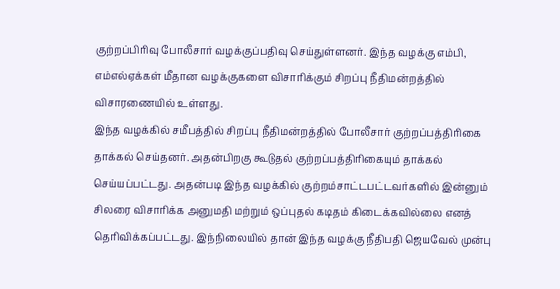குற்றப்பிரிவு போலீசார் வழக்குப்பதிவு செய்துள்ளனர். இந்த வழக்கு எம்பி, எம்எல்ஏக்கள் மீதான வழக்குகளை விசாரிக்கும் சிறப்பு நீதிமன்றத்தில் விசாரணையில் உள்ளது.
இந்த வழக்கில் சமீபத்தில் சிறப்பு நீதிமன்றத்தில் போலீசார் குற்றப்பத்திரிகை தாக்கல் செய்தனர். அதன்பிறகு கூடுதல் குற்றப்பத்திரிகையும் தாக்கல் செய்யப்பட்டது. அதன்படி இந்த வழக்கில் குற்றம்சாட்டபட்டவர்களில் இன்னும் சிலரை விசாரிக்க அனுமதி மற்றும் ஒப்புதல் கடிதம் கிடைக்கவில்லை எனத் தெரிவிக்கப்பட்டது. இந்நிலையில் தான் இந்த வழக்கு நீதிபதி ஜெயவேல் முன்பு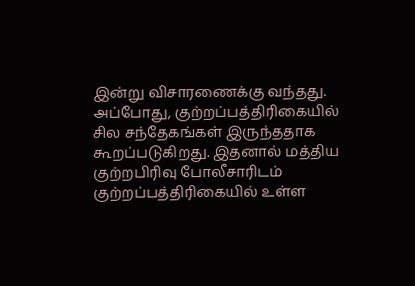இன்று விசாரணைக்கு வந்தது.
அப்போது, குற்றப்பத்திரிகையில் சில சந்தேகங்கள் இருந்ததாக கூறப்படுகிறது. இதனால் மத்திய குற்றபிரிவு போலீசாரிடம் குற்றப்பத்திரிகையில் உள்ள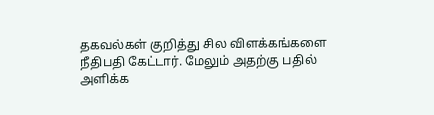தகவல்கள் குறித்து சில விளக்கங்களை நீதிபதி கேட்டார். மேலும் அதற்கு பதில் அளிக்க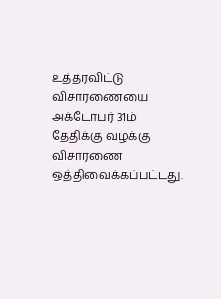உத்தரவிட்டு விசாரணையை அக்டோபர் 31ம் தேதிக்கு வழக்கு விசாரணை ஒத்திவைக்கப்பட்டது.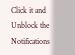Click it and Unblock the Notifications